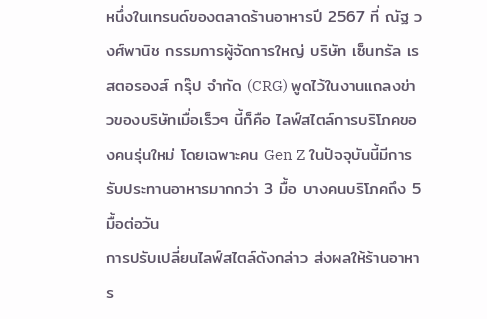หนึ่งในเทรนด์ของตลาดร้านอาหารปี 2567 ที่ ณัฐ วงศ์พานิช กรรมการผู้จัดการใหญ่ บริษัท เซ็นทรัล เรสตอรองส์ กรุ๊ป จำกัด (CRG) พูดไว้ในงานแถลงข่าวของบริษัทเมื่อเร็วๆ นี้ก็คือ ไลฟ์สไตล์การบริโภคของคนรุ่นใหม่ โดยเฉพาะคน Gen Z ในปัจจุบันนี้มีการรับประทานอาหารมากกว่า 3 มื้อ บางคนบริโภคถึง 5 มื้อต่อวัน
การปรับเปลี่ยนไลฟ์สไตล์ดังกล่าว ส่งผลให้ร้านอาหาร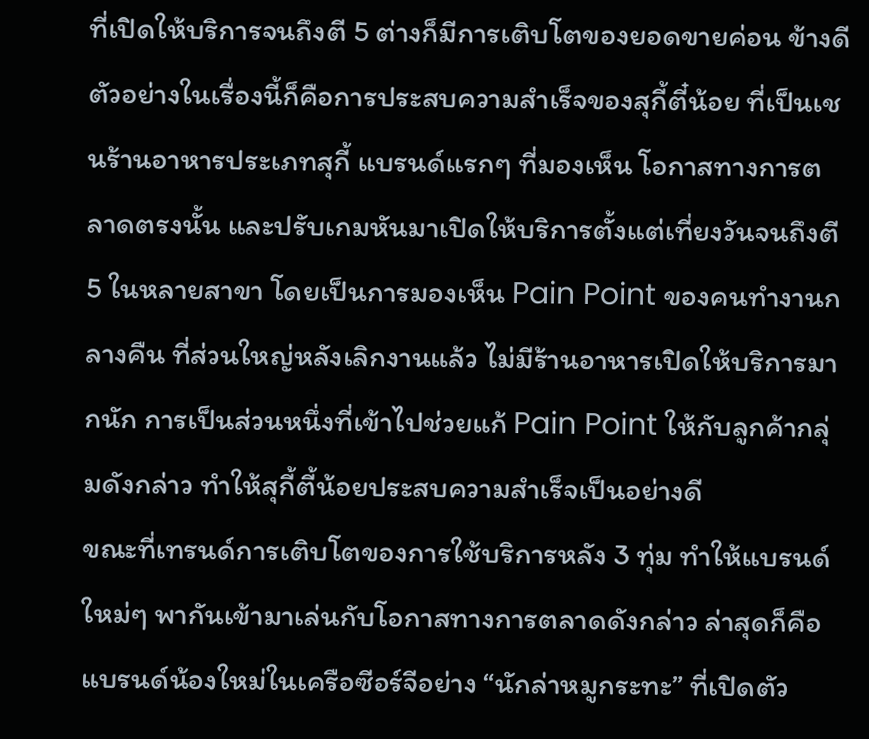ที่เปิดให้บริการจนถึงตี 5 ต่างก็มีการเติบโตของยอดขายค่อน ข้างดี ตัวอย่างในเรื่องนี้ก็คือการประสบความสำเร็จของสุกี้ตี๋น้อย ที่เป็นเชนร้านอาหารประเภทสุกี้ แบรนด์แรกๆ ที่มองเห็น โอกาสทางการตลาดตรงนั้น และปรับเกมหันมาเปิดให้บริการตั้งแต่เที่ยงวันจนถึงตี 5 ในหลายสาขา โดยเป็นการมองเห็น Pain Point ของคนทำงานกลางคืน ที่ส่วนใหญ่หลังเลิกงานแล้ว ไม่มีร้านอาหารเปิดให้บริการมากนัก การเป็นส่วนหนึ่งที่เข้าไปช่วยแก้ Pain Point ให้กับลูกค้ากลุ่มดังกล่าว ทำให้สุกี้ตี้น้อยประสบความสำเร็จเป็นอย่างดี
ขณะที่เทรนด์การเติบโตของการใช้บริการหลัง 3 ทุ่ม ทำให้แบรนด์ใหม่ๆ พากันเข้ามาเล่นกับโอกาสทางการตลาดดังกล่าว ล่าสุดก็คือแบรนด์น้องใหม่ในเครือซีอร์จีอย่าง “นักล่าหมูกระทะ” ที่เปิดตัว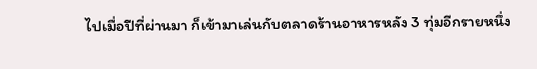ไปเมื่อปีที่ผ่านมา ก็เข้ามาเล่นกับตลาดร้านอาหารหลัง 3 ทุ่มอีกรายหนึ่ง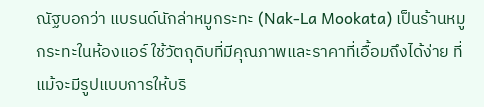ณัฐบอกว่า แบรนด์นักล่าหมูกระทะ (Nak-La Mookata) เป็นร้านหมูกระทะในห้องแอร์ ใช้วัตถุดิบที่มีคุณภาพและราคาที่เอื้อมถึงได้ง่าย ที่แม้จะมีรูปแบบการให้บริ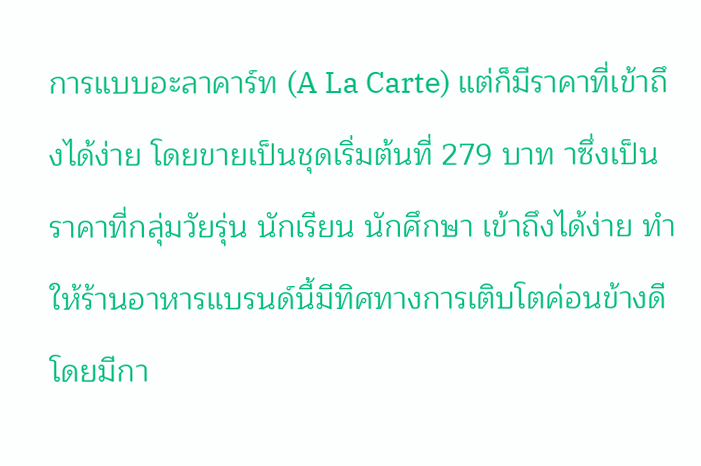การแบบอะลาคาร์ท (A La Carte) แต่ก็มีราคาที่เข้าถึงได้ง่าย โดยขายเป็นชุดเริ่มต้นที่ 279 บาท าซึ่งเป็นราคาที่กลุ่มวัยรุ่น นักเรียน นักศึกษา เข้าถึงได้ง่าย ทำให้ร้านอาหารแบรนด์นี้มีทิศทางการเติบโตค่อนข้างดี โดยมีกา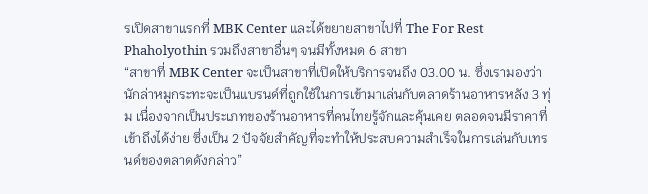รเปิดสาขาแรกที่ MBK Center และได้ขยายสาขาไปที่ The For Rest Phaholyothin รวมถึงสาขาอื่นๆ จนมีทั้งหมด 6 สาขา
“สาขาที่ MBK Center จะเป็นสาขาที่เปิดให้บริการจนถึง 03.00 น. ซึ่งเรามองว่า นักล่าหมูกระทะจะเป็นแบรนด์ที่ถูกใช้ในการเข้ามาเล่นกับตลาดร้านอาหารหลัง 3 ทุ่ม เนื่องจากเป็นประเภทของร้านอาหารที่คนไทยรู้จักและคุ้นเคย ตลอดจนมีราคาที่เข้าถึงได้ง่าย ซึ่งเป็น 2 ปัจจัยสำคัญที่จะทำให้ประสบความสำเร็จในการเล่นกับเทรนด์ของตลาดดังกล่าว”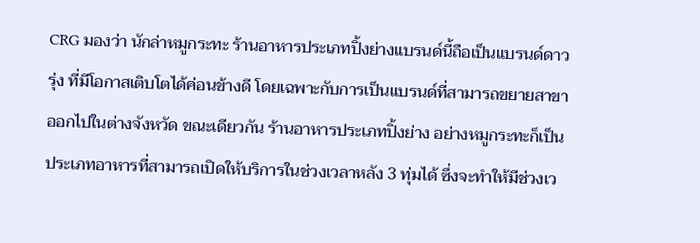CRG มองว่า นักล่าหมูกระทะ ร้านอาหารประเภทปิ้งย่างแบรนด์นี้ถือเป็นแบรนด์ดาวรุ่ง ที่มีโอกาสเติบโตได้ค่อนข้างดี โดยเฉพาะกับการเป็นแบรนด์ที่สามารถขยายสาขาออกไปในต่างจังหวัด ขณะเดียวกัน ร้านอาหารประเภทปิ้งย่าง อย่างหมูกระทะก็เป็นประเภทอาหารที่สามารถเปิดให้บริการในช่วงเวลาหลัง 3 ทุ่มได้ ซึ่งจะทำให้มีช่วงเว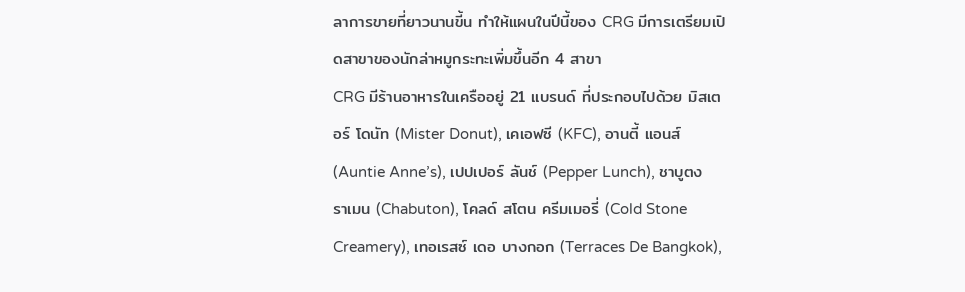ลาการขายที่ยาวนานขี้น ทำให้แผนในปีนี้ของ CRG มีการเตรียมเปิดสาขาของนักล่าหมูกระทะเพิ่มขึ้นอีก 4 สาขา
CRG มีร้านอาหารในเครืออยู่ 21 แบรนด์ ที่ประกอบไปด้วย มิสเตอร์ โดนัท (Mister Donut), เคเอฟซี (KFC), อานตี้ แอนส์ (Auntie Anne’s), เปปเปอร์ ลันช์ (Pepper Lunch), ชาบูตง ราเมน (Chabuton), โคลด์ สโตน ครีมเมอรี่ (Cold Stone Creamery), เทอเรสซ์ เดอ บางกอก (Terraces De Bangkok),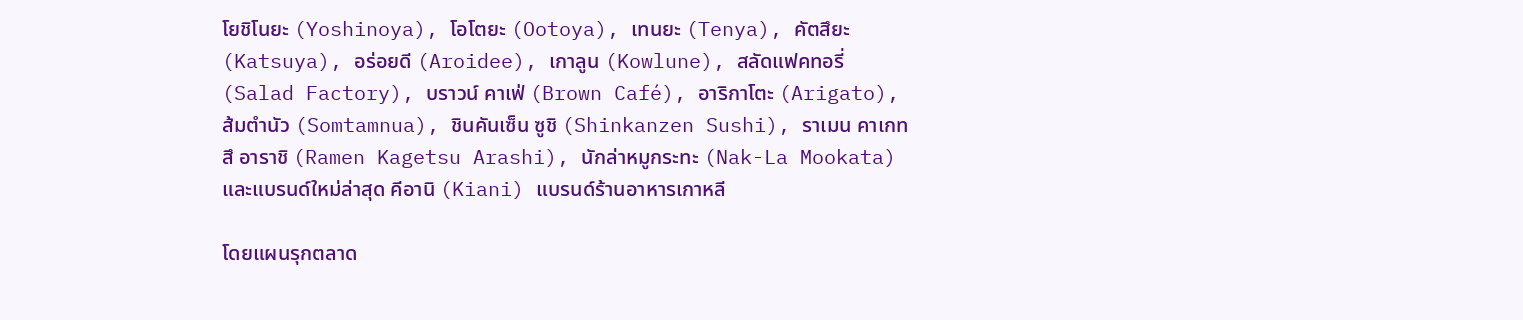โยชิโนยะ (Yoshinoya), โอโตยะ (Ootoya), เทนยะ (Tenya), คัตสึยะ (Katsuya), อร่อยดี (Aroidee), เกาลูน (Kowlune), สลัดแฟคทอรี่ (Salad Factory), บราวน์ คาเฟ่ (Brown Café), อาริกาโตะ (Arigato), ส้มตำนัว (Somtamnua), ชินคันเซ็น ซูชิ (Shinkanzen Sushi), ราเมน คาเกทสึ อาราชิ (Ramen Kagetsu Arashi), นักล่าหมูกระทะ (Nak-La Mookata) และแบรนด์ใหม่ล่าสุด คีอานิ (Kiani) แบรนด์ร้านอาหารเกาหลี

โดยแผนรุกตลาด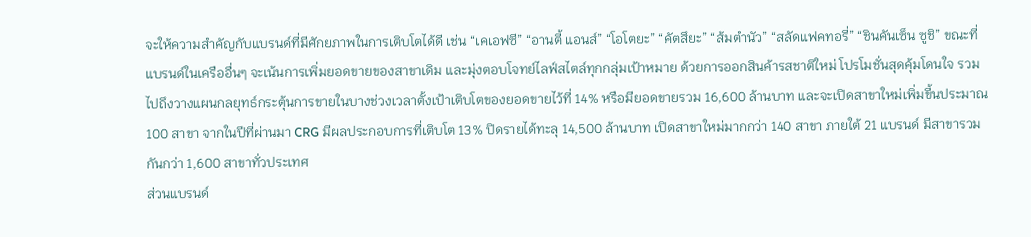จะให้ความสำคัญกับแบรนด์ที่มีศักยภาพในการเติบโตได้ดี เช่น “เคเอฟซี” “อานตี้ แอนส์” “โอโตยะ” “คัตสึยะ” “ส้มตำนัว” “สลัดแฟคทอรี่” “ชินคันเซ็น ซูชิ” ขณะที่แบรนด์ในเครืออื่นๆ จะเน้นการเพิ่มยอดขายของสาขาเดิม และมุ่งตอบโจทย์ไลฟ์สไตล์ทุกกลุ่มเป้าหมาย ด้วยการออกสินค้ารสชาติใหม่ โปรโมชั่นสุดคุ้มโดนใจ รวมไปถึงวางแผนกลยุทธ์กระตุ้นการขายในบางช่วงเวลาตั้งเป้าเติบโตของยอดขายไว้ที่ 14% หรือมียอดขายรวม 16,600 ล้านบาท และจะเปิดสาขาใหม่เพิ่มขี้นประมาณ 100 สาขา จากในปีที่ผ่านมา CRG มีผลประกอบการที่เติบโต 13% ปิดรายได้ทะลุ 14,500 ล้านบาท เปิดสาขาใหม่มากกว่า 140 สาขา ภายใต้ 21 แบรนด์ มีสาขารวมกันกว่า 1,600 สาขาทั่วประเทศ
ส่วนแบรนด์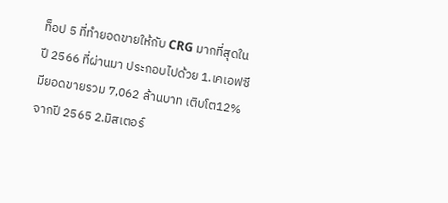ท็อป 5 ที่ทำยอดขายให้กับ CRG มากที่สุดในปี 2566 ที่ผ่านมา ประกอบไปด้วย 1.เคเอฟซี มียอดขายรวม 7,062 ล้านบาท เติบโต12% จากปี 2565 2.มิสเตอร์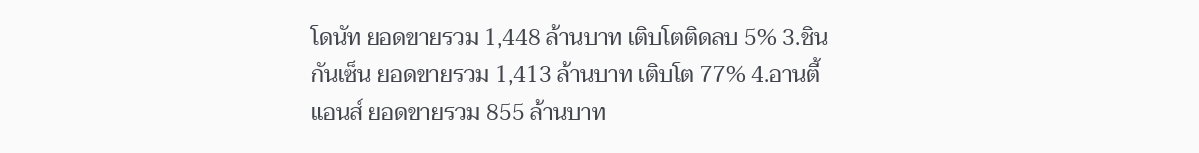โดนัท ยอดขายรวม 1,448 ล้านบาท เติบโตติดลบ 5% 3.ชินกันเซ็น ยอดขายรวม 1,413 ล้านบาท เติบโต 77% 4.อานตี้ แอนส์ ยอดขายรวม 855 ล้านบาท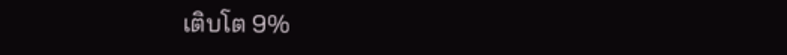เติบโต 9%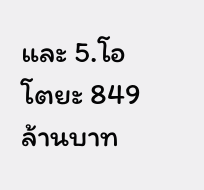และ 5.โอโตยะ 849 ล้านบาท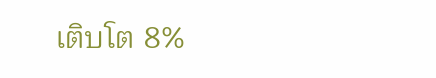เติบโต 8%